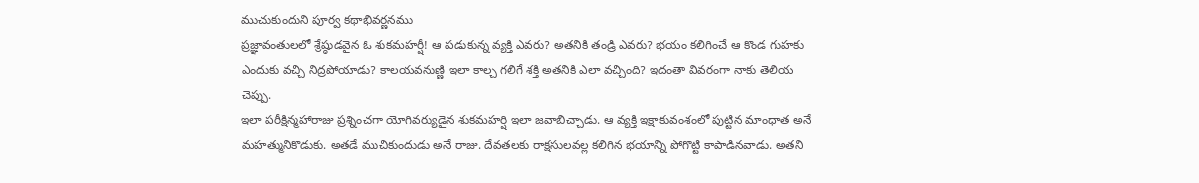ముచుకుందుని పూర్వ కథాభివర్ణనము
ప్రజ్ఞావంతులలో శ్రేష్ఠుడవైన ఓ శుకమహర్షీ! ఆ పడుకున్న వ్యక్తి ఎవరు? అతనికి తండ్రి ఎవరు? భయం కలిగించే ఆ కొండ గుహకు ఎందుకు వచ్చి నిద్రపోయాడు? కాలయవనుణ్ణి ఇలా కాల్చ గలిగే శక్తి అతనికి ఎలా వచ్చింది? ఇదంతా వివరంగా నాకు తెలియ చెప్పు.
ఇలా పరీక్షిన్మహారాజు ప్రశ్నించగా యోగివర్యుడైన శుకమహర్షి ఇలా జవాబిచ్చాడు. ఆ వ్యక్తి ఇక్షాకువంశంలో పుట్టిన మాంధాత అనే మహత్మునికొడుకు. అతడే ముచికుందుడు అనే రాజు. దేవతలకు రాక్షసులవల్ల కలిగిన భయాన్ని పోగొట్టి కాపాడినవాడు. అతని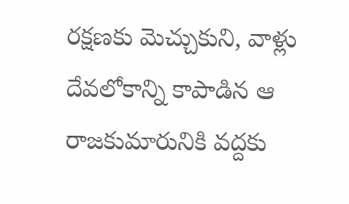రక్షణకు మెచ్చుకుని, వాళ్లు దేవలోకాన్ని కాపాడిన ఆ రాజకుమారునికి వద్దకు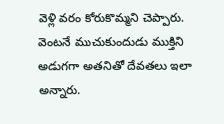వెళ్లి వరం కోరుకొమ్మని చెప్పారు. వెంటనే ముచుకుందుడు ముక్తిని అడుగగా అతనితో దేవతలు ఇలా అన్నారు.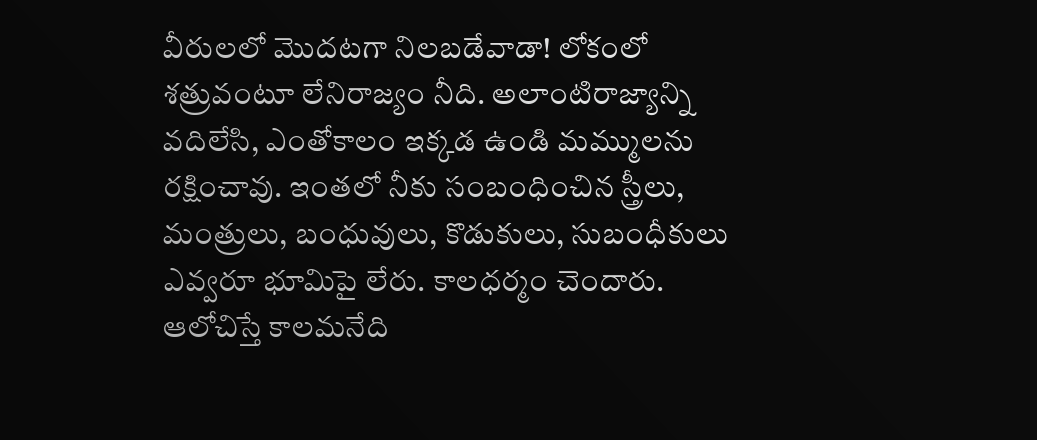వీరులలో మొదటగా నిలబడేవాడా! లోకంలో శత్రువంటూ లేనిరాజ్యం నీది. అలాంటిరాజ్యాన్ని వదిలేసి, ఎంతోకాలం ఇక్కడ ఉండి మమ్ములను రక్షించావు. ఇంతలో నీకు సంబంధించిన స్త్రీలు, మంత్రులు, బంధువులు, కొడుకులు, సుబంధీకులు ఎవ్వరూ భూమిపై లేరు. కాలధర్మం చెందారు. ఆలోచిస్తే కాలమనేది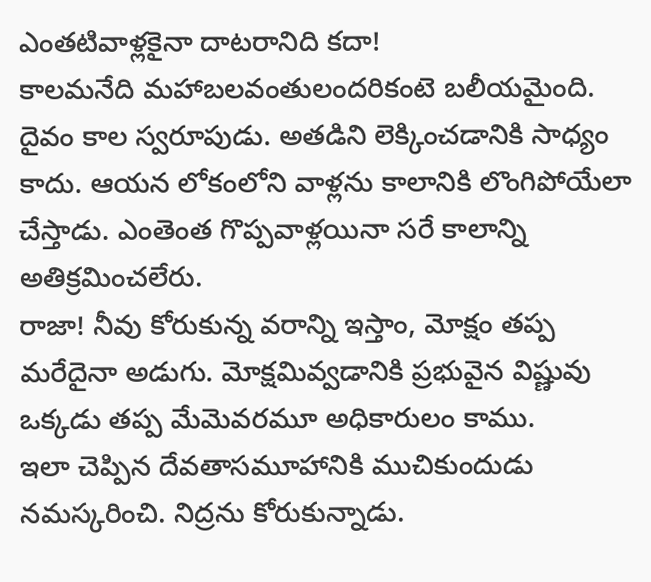ఎంతటివాళ్లకైనా దాటరానిది కదా!
కాలమనేది మహాబలవంతులందరికంటె బలీయమైంది. దైవం కాల స్వరూపుడు. అతడిని లెక్కించడానికి సాధ్యం కాదు. ఆయన లోకంలోని వాళ్లను కాలానికి లొంగిపోయేలా చేస్తాడు. ఎంతెంత గొప్పవాళ్లయినా సరే కాలాన్ని అతిక్రమించలేరు.
రాజా! నీవు కోరుకున్న వరాన్ని ఇస్తాం, మోక్షం తప్ప మరేదైనా అడుగు. మోక్షమివ్వడానికి ప్రభువైన విష్ణువు ఒక్కడు తప్ప మేమెవరమూ అధికారులం కాము.
ఇలా చెప్పిన దేవతాసమూహానికి ముచికుందుడు నమస్కరించి. నిద్రను కోరుకున్నాడు.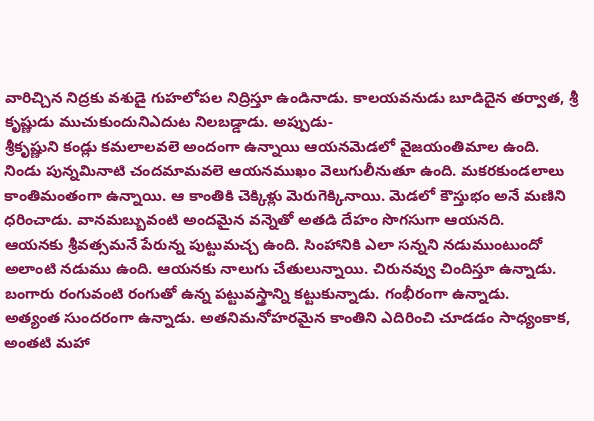వారిచ్చిన నిద్రకు వశుడై గుహలోపల నిద్రిస్తూ ఉండినాడు. కాలయవనుడు బూడిదైన తర్వాత, శ్రీ కృష్ణుడు ముచుకుందునిఎదుట నిలబడ్డాడు. అప్పుడు-
శ్రీకృష్ణుని కండ్లు కమలాలవలె అందంగా ఉన్నాయి ఆయనమెడలో వైజయంతిమాల ఉంది. నిండు పున్నమినాటి చందమామవలె ఆయనముఖం వెలుగులీనుతూ ఉంది. మకరకుండలాలు కాంతిమంతంగా ఉన్నాయి. ఆ కాంతికి చెక్కిళ్లు మెరుగెక్కినాయి. మెడలో కౌస్తుభం అనే మణిని ధరించాడు. వానమబ్బువంటి అందమైన వన్నెతో అతడి దేహం సొగసుగా ఆయనది.
ఆయనకు శ్రీవత్సమనే పేరున్న పుట్టుమచ్చ ఉంది. సింహానికి ఎలా సన్నని నడుముంటుందో అలాంటి నడుము ఉంది. ఆయనకు నాలుగు చేతులున్నాయి. చిరునవ్వు చిందిస్తూ ఉన్నాడు. బంగారు రంగువంటి రంగుతో ఉన్న పట్టువస్త్రాన్ని కట్టుకున్నాడు. గంభీరంగా ఉన్నాడు.
అత్యంత సుందరంగా ఉన్నాడు. అతనిమనోహరమైన కాంతిని ఎదిరించి చూడడం సాధ్యంకాక, అంతటి మహా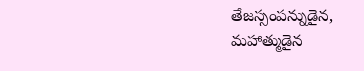తేజస్సంపన్నుడైన, మహాత్ముడైన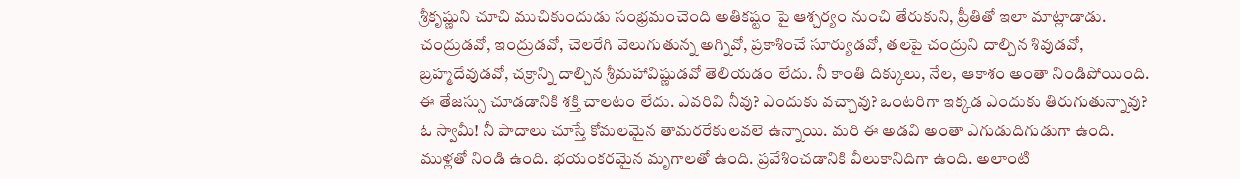శ్రీకృష్ణుని చూచి ముచికుందుడు సంభ్రమంచెంది అతికష్టం పై ఆశ్చర్యం నుంచి తేరుకుని, ప్రీతితో ఇలా మాట్లాడాడు.
చంద్రుడవో, ఇంద్రుడవో, చెలరేగి వెలుగుతున్న అగ్నివో, ప్రకాశించే సూర్యుడవో, తలపై చంద్రుని దాల్చిన శివుడవో, బ్రహ్మదేవుడవో, చక్రాన్ని దాల్చిన శ్రీమహావిష్ణుడవో తెలియడం లేదు. నీ కాంతి దిక్కులు, నేల, ఆకాశం అంతా నిండిపోయింది. ఈ తేజస్సు చూడడానికి శక్తి చాలటం లేదు. ఎవరివి నీవు? ఎందుకు వచ్చావు? ఒంటరిగా ఇక్కడ ఎందుకు తిరుగుతున్నావు?
ఓ స్వామీ! నీ పాదాలు చూస్తే కోమలమైన తామరరేకులవలె ఉన్నాయి. మరి ఈ అడవి అంతా ఎగుడుదిగుడుగా ఉంది. ముళ్లతో నిండి ఉంది. భయంకరమైన మృగాలతో ఉంది. ప్రవేశించడానికి వీలుకానిదిగా ఉంది. అలాంటి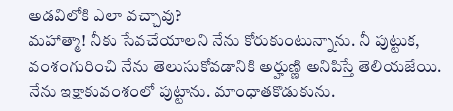అడవిలోకి ఎలా వచ్చావు?
మహాత్మా! నీకు సేవచేయాలని నేను కోరుకుంటున్నాను. నీ పుట్టుక, వంశంగురించి నేను తెలుసుకోవడానికి అర్హుణ్ణి అనిపిస్తే తెలియజేయి. నేను ఇక్షాకువంశంలో పుట్టాను. మాంధాతకొడుకును.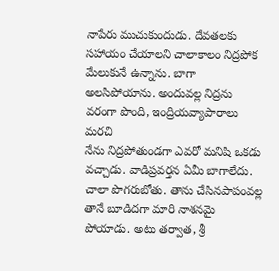నాపేరు ముచుకుందుడు. దేవతలకు సహాయం చేయాలని చాలాకాలం నిద్రపోక మేలుకునే ఉన్నాను. బాగా అలసిపోయాను. అందువల్ల నిద్రను వరంగా పొంది, ఇంద్రియవ్యాపారాలు మరచి
నేను నిద్రపోతుండగా ఎవరో మనిషి ఒకడు వచ్చాడు. వాడిప్రవర్తన ఏమీ బాగాలేదు. చాలా పొగరుబోతు. తాను చేసినపాపంవల్ల తానే బూడిదగా మారి నాశనమై పోయాడు. అటు తర్వాత, శ్రీ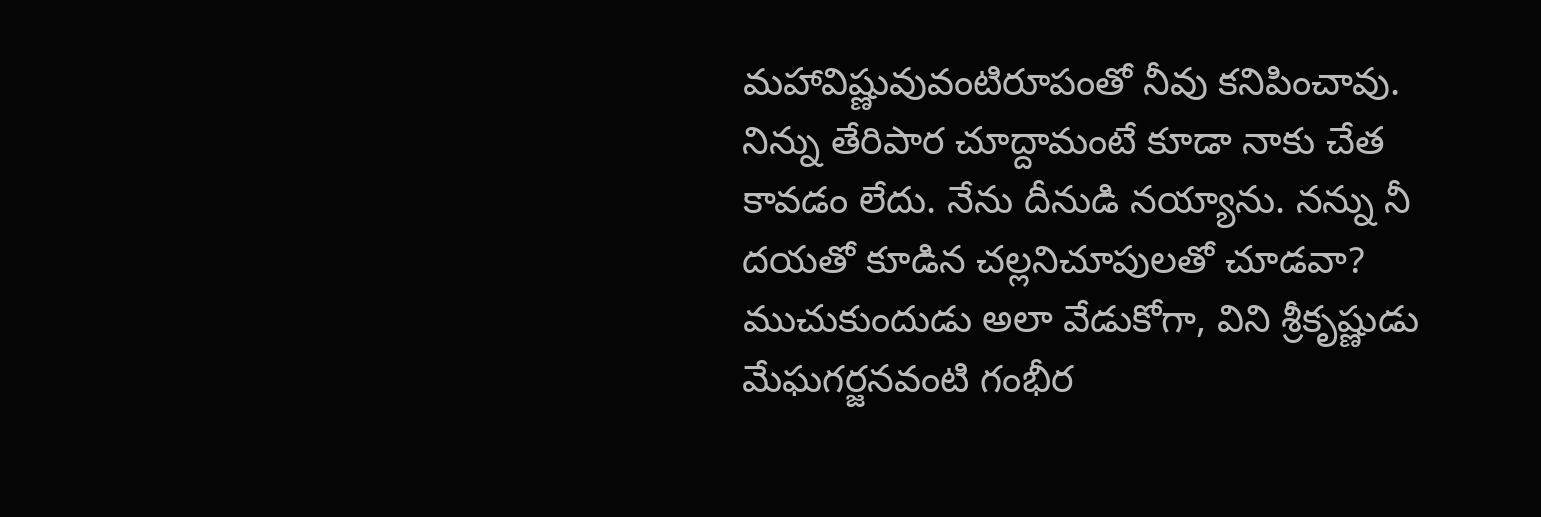మహావిష్ణువువంటిరూపంతో నీవు కనిపించావు. నిన్ను తేరిపార చూద్దామంటే కూడా నాకు చేత కావడం లేదు. నేను దీనుడి నయ్యాను. నన్ను నీ దయతో కూడిన చల్లనిచూపులతో చూడవా?
ముచుకుందుడు అలా వేడుకోగా, విని శ్రీకృష్ణుడు మేఘగర్జనవంటి గంభీర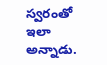స్వరంతో ఇలా అన్నాడు.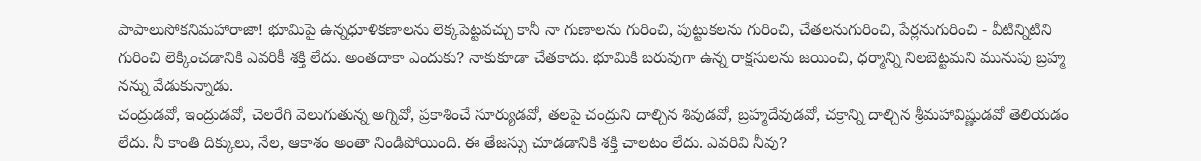పాపాలుసోకనిమహారాజా! భూమిపై ఉన్నధూళికణాలను లెక్కపెట్టవచ్చు కానీ నా గుణాలను గురించి, పుట్టుకలను గురించి, చేతలనుగురించి, పేర్లనుగురించి - వీటిన్నిటిని గురించి లెక్కించడానికి ఎవరికీ శక్తి లేదు. అంతదాకా ఎందుకు? నాకుకూడా చేతకాదు. భూమికి బరువుగా ఉన్న రాక్షసులను జయించి, ధర్మాన్ని నిలబెట్టమని మునుపు బ్రహ్మ నన్ను వేడుకున్నాడు.
చంద్రుడవో, ఇంద్రుడవో, చెలరేగి వెలుగుతున్న అగ్నివో, ప్రకాశించే సూర్యుడవో, తలపై చంద్రుని దాల్చిన శివుడవో, బ్రహ్మదేవుడవో, చక్రాన్ని దాల్చిన శ్రీమహావిష్ణుడవో తెలియడం లేదు. నీ కాంతి దిక్కులు, నేల, ఆకాశం అంతా నిండిపోయింది. ఈ తేజస్సు చూడడానికి శక్తి చాలటం లేదు. ఎవరివి నీవు?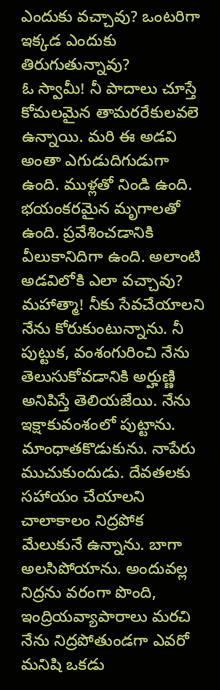ఎందుకు వచ్చావు? ఒంటరిగా ఇక్కడ ఎందుకు తిరుగుతున్నావు?
ఓ స్వామీ! నీ పాదాలు చూస్తే కోమలమైన తామరరేకులవలె ఉన్నాయి. మరి ఈ అడవి అంతా ఎగుడుదిగుడుగా ఉంది. ముళ్లతో నిండి ఉంది. భయంకరమైన మృగాలతో ఉంది. ప్రవేశించడానికి వీలుకానిదిగా ఉంది. అలాంటి అడవిలోకి ఎలా వచ్చావు?
మహాత్మా! నీకు సేవచేయాలని నేను కోరుకుంటున్నాను. నీ పుట్టుక, వంశంగురించి నేను తెలుసుకోవడానికి అర్హుణ్ణి అనిపిస్తే తెలియజేయి. నేను ఇక్షాకువంశంలో పుట్టాను. మాంధాతకొడుకును. నాపేరు ముచుకుందుడు. దేవతలకు సహాయం చేయాలని చాలాకాలం నిద్రపోక మేలుకునే ఉన్నాను. బాగా అలసిపోయాను. అందువల్ల నిద్రను వరంగా పొంది, ఇంద్రియవ్యాపారాలు మరచి
నేను నిద్రపోతుండగా ఎవరో మనిషి ఒకడు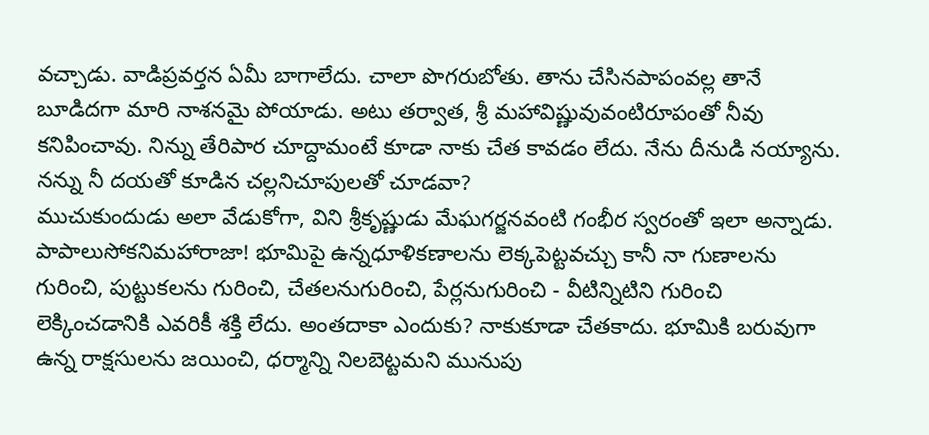వచ్చాడు. వాడిప్రవర్తన ఏమీ బాగాలేదు. చాలా పొగరుబోతు. తాను చేసినపాపంవల్ల తానే బూడిదగా మారి నాశనమై పోయాడు. అటు తర్వాత, శ్రీ మహావిష్ణువువంటిరూపంతో నీవు కనిపించావు. నిన్ను తేరిపార చూద్దామంటే కూడా నాకు చేత కావడం లేదు. నేను దీనుడి నయ్యాను. నన్ను నీ దయతో కూడిన చల్లనిచూపులతో చూడవా?
ముచుకుందుడు అలా వేడుకోగా, విని శ్రీకృష్ణుడు మేఘగర్జనవంటి గంభీర స్వరంతో ఇలా అన్నాడు.
పాపాలుసోకనిమహారాజా! భూమిపై ఉన్నధూళికణాలను లెక్కపెట్టవచ్చు కానీ నా గుణాలను గురించి, పుట్టుకలను గురించి, చేతలనుగురించి, పేర్లనుగురించి - వీటిన్నిటిని గురించి లెక్కించడానికి ఎవరికీ శక్తి లేదు. అంతదాకా ఎందుకు? నాకుకూడా చేతకాదు. భూమికి బరువుగా ఉన్న రాక్షసులను జయించి, ధర్మాన్ని నిలబెట్టమని మునుపు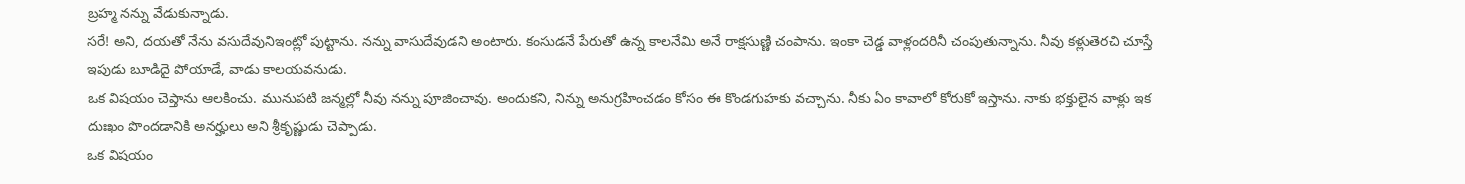బ్రహ్మ నన్ను వేడుకున్నాడు.
సరే! అని, దయతో నేను వసుదేవునిఇంట్లో పుట్టాను. నన్ను వాసుదేవుడని అంటారు. కంసుడనే పేరుతో ఉన్న కాలనేమి అనే రాక్షసుణ్ణి చంపాను. ఇంకా చెడ్డ వాళ్లందరినీ చంపుతున్నాను. నీవు కళ్లుతెరచి చూస్తే ఇపుడు బూడిదై పోయాడే, వాడు కాలయవనుడు.
ఒక విషయం చెప్తాను ఆలకించు. మునుపటి జన్మల్లో నీవు నన్ను పూజించావు. అందుకని, నిన్ను అనుగ్రహించడం కోసం ఈ కొండగుహకు వచ్చాను. నీకు ఏం కావాలో కోరుకో ఇస్తాను. నాకు భక్తులైన వాళ్లు ఇక దుఃఖం పొందడానికి అనర్హులు అని శ్రీకృష్ణుడు చెప్పాడు.
ఒక విషయం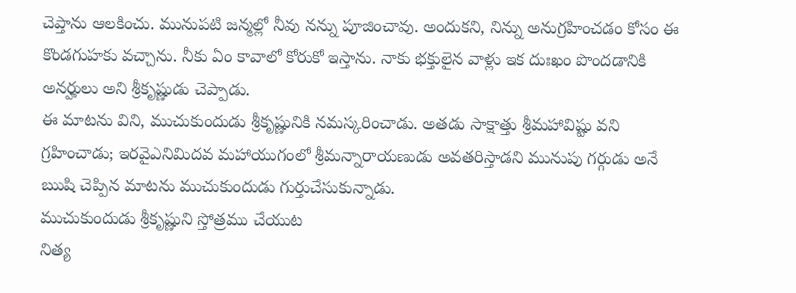చెప్తాను ఆలకించు. మునుపటి జన్మల్లో నీవు నన్ను పూజించావు. అందుకని, నిన్ను అనుగ్రహించడం కోసం ఈ కొండగుహకు వచ్చాను. నీకు ఏం కావాలో కోరుకో ఇస్తాను. నాకు భక్తులైన వాళ్లు ఇక దుఃఖం పొందడానికి అనర్హులు అని శ్రీకృష్ణుడు చెప్పాడు.
ఈ మాటను విని, ముచుకుందుడు శ్రీకృష్ణునికి నమస్కరించాడు. అతడు సాక్షాత్తు శ్రీమహావిష్టు వని గ్రహించాడు; ఇరవైఎనిమిదవ మహాయుగంలో శ్రీమన్నారాయణుడు అవతరిస్తాడని మునుపు గర్గుడు అనే ఋషి చెప్పిన మాటను ముచుకుందుడు గుర్తుచేసుకున్నాడు.
ముచుకుందుడు శ్రీకృష్ణుని స్తోత్రము చేయుట
నిత్య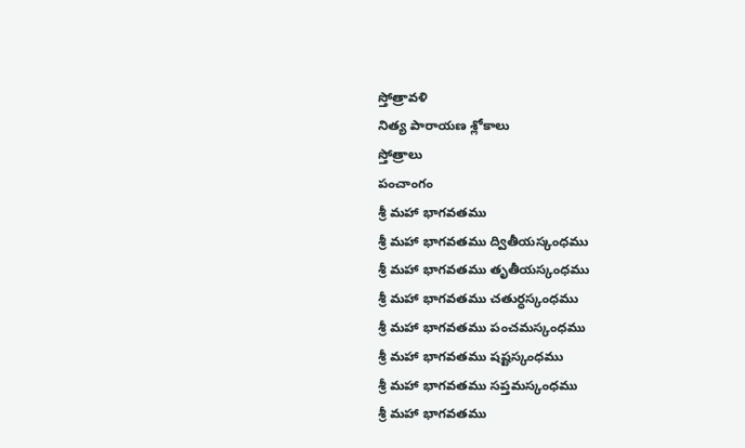స్తోత్రావళి
నిత్య పారాయణ శ్లోకాలు
స్తోత్రాలు
పంచాంగం
శ్రీ మహా భాగవతము
శ్రీ మహా భాగవతము ద్వితీయస్కంధము
శ్రీ మహా భాగవతము తృతీయస్కంధము
శ్రీ మహా భాగవతము చతుర్ధస్కంధము
శ్రీ మహా భాగవతము పంచమస్కంధము
శ్రీ మహా భాగవతము షష్టస్కంధము
శ్రీ మహా భాగవతము సప్తమస్కంధము
శ్రీ మహా భాగవతము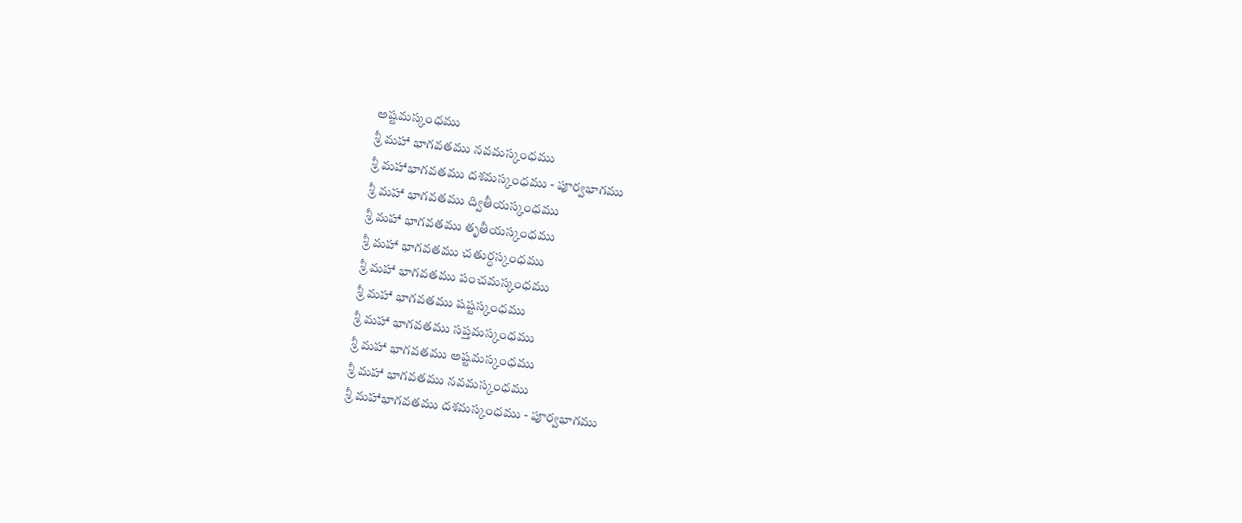అష్టమస్కంధము
శ్రీ మహా భాగవతము నవమస్కంధము
శ్రీ మహాభాగవతము దశమస్కంధము - పూర్వభాగము
శ్రీ మహా భాగవతము ద్వితీయస్కంధము
శ్రీ మహా భాగవతము తృతీయస్కంధము
శ్రీ మహా భాగవతము చతుర్ధస్కంధము
శ్రీ మహా భాగవతము పంచమస్కంధము
శ్రీ మహా భాగవతము షష్టస్కంధము
శ్రీ మహా భాగవతము సప్తమస్కంధము
శ్రీ మహా భాగవతము అష్టమస్కంధము
శ్రీ మహా భాగవతము నవమస్కంధము
శ్రీ మహాభాగవతము దశమస్కంధము - పూర్వభాగము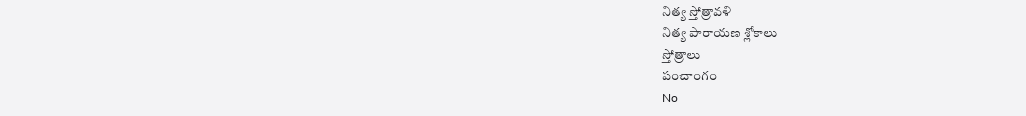నిత్య స్తోత్రావళి
నిత్య పారాయణ శ్లోకాలు
స్తోత్రాలు
పంచాంగం
No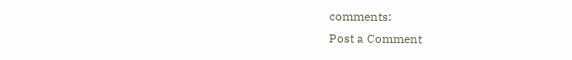comments:
Post a Comment